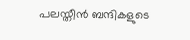പലസ്തീന്‍ ബന്ദികളുടെ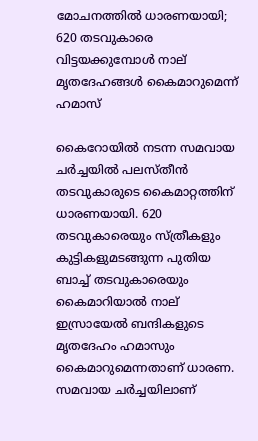മോചനത്തില്‍ ധാരണയായി; 620 തടവുകാരെ വിട്ടയക്കുമ്പോള്‍ നാല് മൃതദേഹങ്ങള്‍ കൈമാറുമെന്ന് ഹമാസ്

കൈറോയില്‍ നടന്ന സമവായ ചര്‍ച്ചയില്‍ പലസ്തീന്‍ തടവുകാരുടെ കൈമാറ്റത്തിന് ധാരണയായി. 620 തടവുകാരെയും സ്ത്രീകളും കുട്ടികളുമടങ്ങുന്ന പുതിയ ബാച്ച് തടവുകാരെയും കൈമാറിയാല്‍ നാല് ഇസ്രായേല്‍ ബന്ദികളുടെ മൃതദേഹം ഹമാസും കൈമാറുമെന്നതാണ് ധാരണ. സമവായ ചര്‍ച്ചയിലാണ്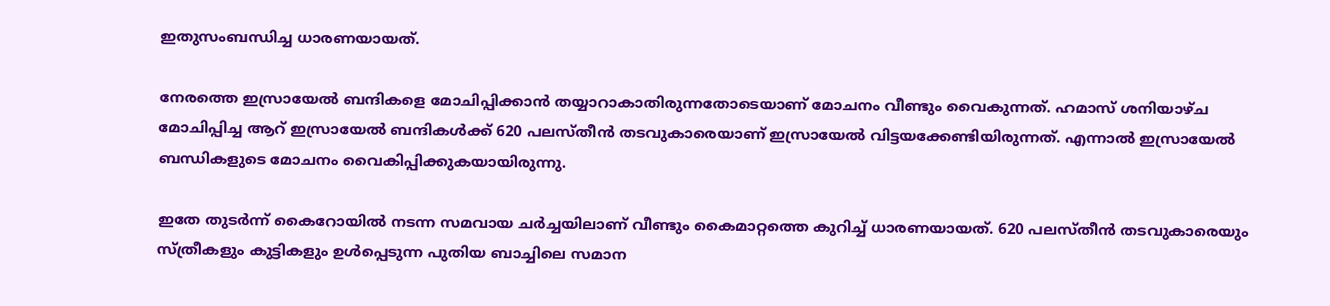ഇതുസംബന്ധിച്ച ധാരണയായത്.

നേരത്തെ ഇസ്രായേല്‍ ബന്ദികളെ മോചിപ്പിക്കാന്‍ തയ്യാറാകാതിരുന്നതോടെയാണ് മോചനം വീണ്ടും വൈകുന്നത്. ഹമാസ് ശനിയാഴ്ച മോചിപ്പിച്ച ആറ് ഇസ്രായേല്‍ ബന്ദികള്‍ക്ക് 620 പലസ്തീന്‍ തടവുകാരെയാണ് ഇസ്രായേല്‍ വിട്ടയക്കേണ്ടിയിരുന്നത്. എന്നാല്‍ ഇസ്രായേല്‍ ബന്ധികളുടെ മോചനം വൈകിപ്പിക്കുകയായിരുന്നു.

ഇതേ തുടര്‍ന്ന് കൈറോയില്‍ നടന്ന സമവായ ചര്‍ച്ചയിലാണ് വീണ്ടും കൈമാറ്റത്തെ കുറിച്ച് ധാരണയായത്. 620 പലസ്തീന്‍ തടവുകാരെയും സ്ത്രീകളും കുട്ടികളും ഉള്‍പ്പെടുന്ന പുതിയ ബാച്ചിലെ സമാന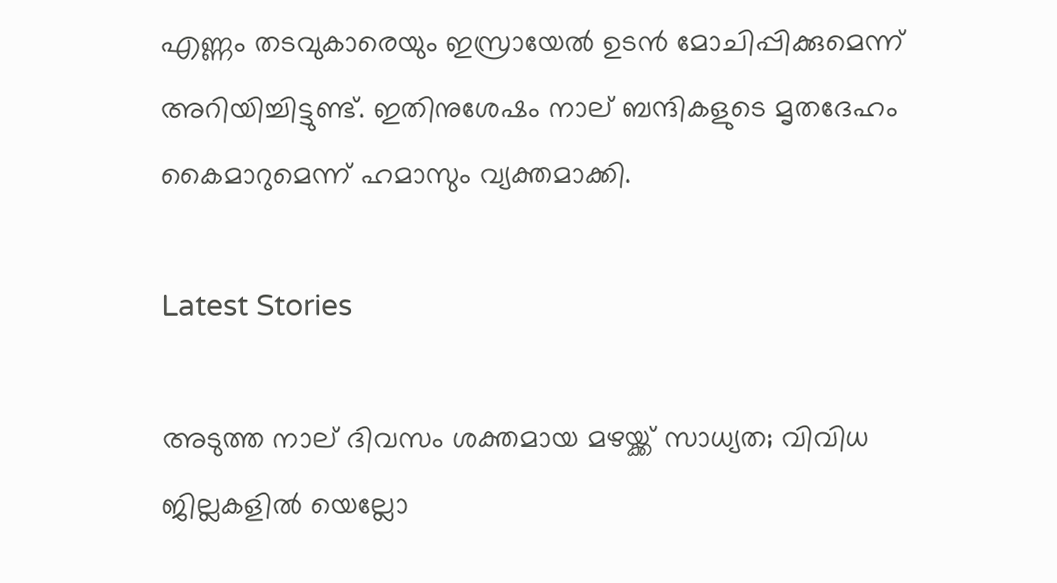എണ്ണം തടവുകാരെയും ഇസ്രായേല്‍ ഉടന്‍ മോചിപ്പിക്കുമെന്ന് അറിയിച്ചിട്ടുണ്ട്. ഇതിനുശേഷം നാല് ബന്ദികളുടെ മൃതദേഹം കൈമാറുമെന്ന് ഹമാസും വ്യക്തമാക്കി.

Latest Stories

അടുത്ത നാല് ദിവസം ശക്തമായ മഴയ്ക്ക് സാധ്യത; വിവിധ ജില്ലകളില്‍ യെല്ലോ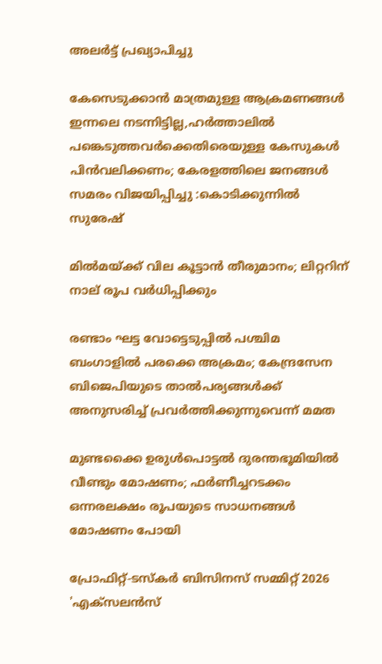അലര്‍ട്ട് പ്രഖ്യാപിച്ചു

കേസെടുക്കാൻ മാത്രമുള്ള ആക്രമണങ്ങൾ ഇന്നലെ നടന്നിട്ടില്ല,ഹർത്താലിൽ പങ്കെടുത്തവർക്കെതിരെയുള്ള കേസുകൾ പിൻവലിക്കണം; കേരളത്തിലെ ജനങ്ങൾ സമരം വിജയിപ്പിച്ചു :കൊടിക്കുന്നിൽ സുരേഷ്

മില്‍മയ്ക്ക് വില കൂട്ടാന്‍ തീരുമാനം; ലിറ്ററിന് നാല് രൂപ വര്‍ധിപ്പിക്കും

രണ്ടാം ഘട്ട വോട്ടെടുപ്പില്‍ പശ്ചിമ ബംഗാളില്‍ പരക്കെ അക്രമം; കേന്ദ്രസേന ബിജെപിയുടെ താല്‍പര്യങ്ങള്‍ക്ക് അനുസരിച്ച് പ്രവര്‍ത്തിക്കുന്നുവെന്ന് മമത

മുണ്ടക്കൈ ഉരുൾപൊട്ടൽ ദുരന്തഭൂമിയിൽ വീണ്ടും മോഷണം; ഫർണീച്ചറടക്കം ഒന്നരലക്ഷം രൂപയുടെ സാധനങ്ങൾ മോഷണം പോയി

പ്രോഫിറ്റ്-ടസ്‌കര്‍ ബിസിനസ് സമ്മിറ്റ് 2026 'എക്സലന്‍സ്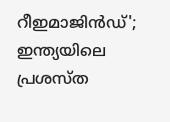റീഇമാജിന്‍ഡ്'; ഇന്ത്യയിലെ പ്രശസ്ത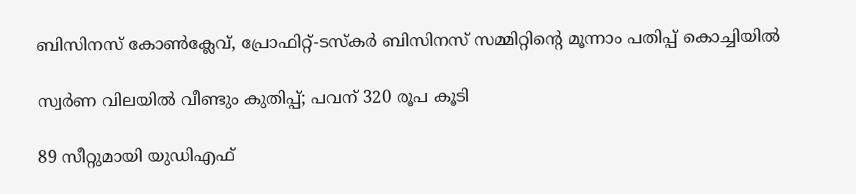ബിസിനസ് കോണ്‍ക്ലേവ്, പ്രോഫിറ്റ്-ടസ്‌കര്‍ ബിസിനസ് സമ്മിറ്റിന്റെ മൂന്നാം പതിപ്പ് കൊച്ചിയില്‍

സ്വര്‍ണ വിലയില്‍ വീണ്ടും കുതിപ്പ്; പവന് 320 രൂപ കൂടി

89 സീറ്റുമായി യുഡിഎഫ്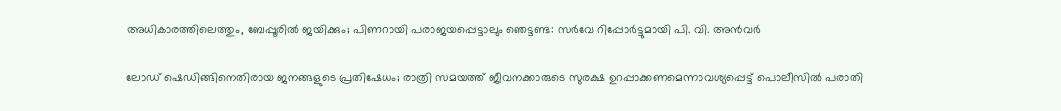അധികാരത്തിലെത്തും, ബേപ്പൂരിൽ ജയിക്കും; പിണറായി പരാജയപ്പെട്ടാലും ഞെട്ടണ്ട: സർവേ റിപ്പോർട്ടുമായി പി. വി. അൻവർ

ലോഡ് ഷെഡിങ്ങിനെതിരായ ജനങ്ങളുടെ പ്രതിഷേധം; രാത്രി സമയത്ത് ജീവനക്കാരുടെ സുരക്ഷ ഉറപ്പാക്കണമെന്നാവശ്യപ്പെട്ട് പൊലീസിൽ പരാതി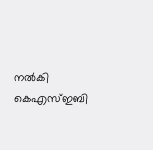നൽകി കെഎസ്ഇബി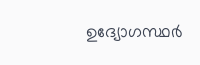ഉദ്യോഗസ്ഥർ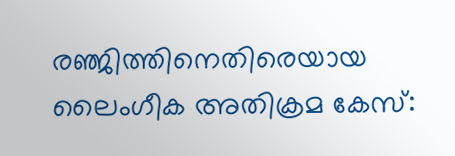രഞ്ജിത്തിനെതിരെയായ ലൈംഗീക അതിക്രമ കേസ്: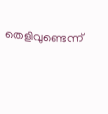തെളിവുണ്ടെന്ന്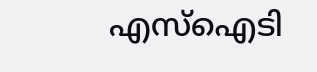എസ്‌ഐടി